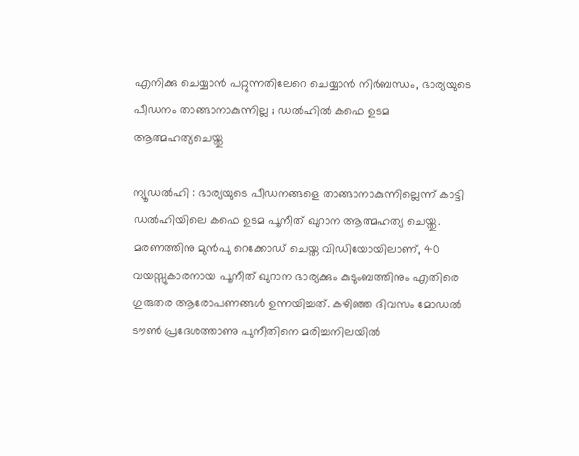എനിക്കു ചെയ്യാന്‍ പറ്റുന്നതിലേറെ ചെയ്യാന്‍ നിര്‍ബന്ധം, ഭാര്യയുടെ പീഡനം താങ്ങാനാകുന്നില്ല ; ഡല്‍ഹില്‍ കഫെ ഉടമ ആത്മഹത്യചെയ്തു

ന്യൂഡല്‍ഹി : ഭാര്യയുടെ പീഡനങ്ങളെ താങ്ങാനാകുന്നില്ലെന്ന് കാട്ടി ഡല്‍ഹിയിലെ കഫെ ഉടമ പൂനീത് ഖുറാന ആത്മഹത്യ ചെയ്തു. മരണത്തിനു മുന്‍പു റെക്കോഡ് ചെയ്ത വിഡിയോയിലാണ്, 40 വയസ്സുകാരനായ പൂനീത് ഖുറാന ഭാര്യക്കും കുടുംബത്തിനും എതിരെ ഗുരുതര ആരോപണങ്ങള്‍ ഉന്നയിച്ചത്. കഴിഞ്ഞ ദിവസം മോഡല്‍ ടൗണ്‍ പ്രദേശത്താണു പുനീതിനെ മരിച്ചനിലയില്‍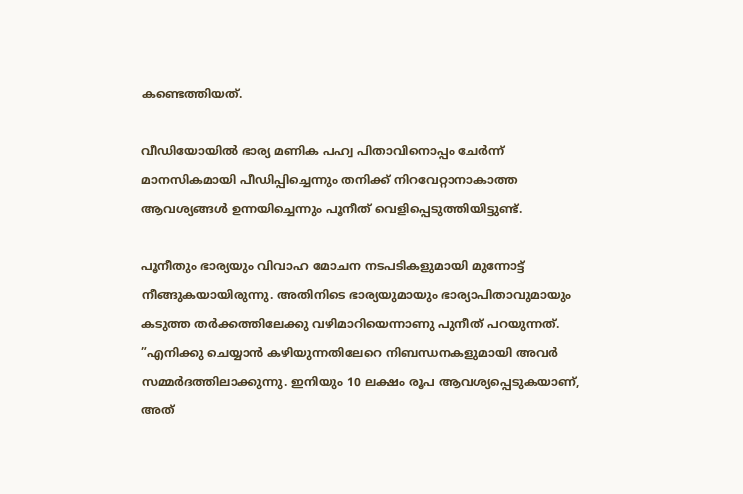കണ്ടെത്തിയത്.

വീഡിയോയില്‍ ഭാര്യ മണിക പഹ്വ പിതാവിനൊപ്പം ചേര്‍ന്ന് മാനസികമായി പീഡിപ്പിച്ചെന്നും തനിക്ക് നിറവേറ്റാനാകാത്ത ആവശ്യങ്ങള്‍ ഉന്നയിച്ചെന്നും പൂനീത് വെളിപ്പെടുത്തിയിട്ടുണ്ട്.

പൂനീതും ഭാര്യയും വിവാഹ മോചന നടപടികളുമായി മുന്നോട്ട് നീങ്ങുകയായിരുന്നു. അതിനിടെ ഭാര്യയുമായും ഭാര്യാപിതാവുമായും കടുത്ത തര്‍ക്കത്തിലേക്കു വഴിമാറിയെന്നാണു പുനീത് പറയുന്നത്. ”എനിക്കു ചെയ്യാന്‍ കഴിയുന്നതിലേറെ നിബന്ധനകളുമായി അവര്‍ സമ്മര്‍ദത്തിലാക്കുന്നു. ഇനിയും 10 ലക്ഷം രൂപ ആവശ്യപ്പെടുകയാണ്, അത്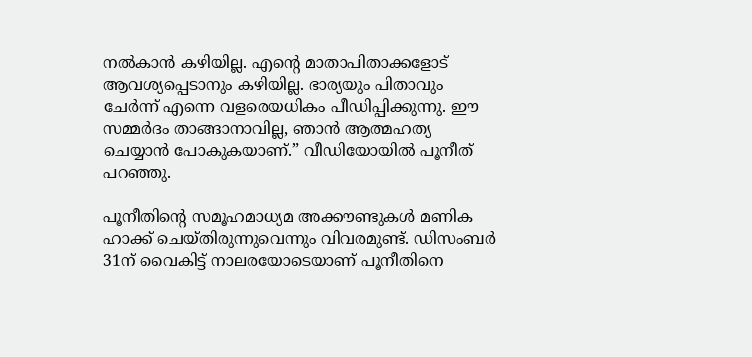നല്‍കാന്‍ കഴിയില്ല. എന്റെ മാതാപിതാക്കളോട് ആവശ്യപ്പെടാനും കഴിയില്ല. ഭാര്യയും പിതാവും ചേര്‍ന്ന് എന്നെ വളരെയധികം പീഡിപ്പിക്കുന്നു. ഈ സമ്മര്‍ദം താങ്ങാനാവില്ല, ഞാന്‍ ആത്മഹത്യ ചെയ്യാന്‍ പോകുകയാണ്.” വീഡിയോയില്‍ പൂനീത് പറഞ്ഞു.

പൂനീതിന്റെ സമൂഹമാധ്യമ അക്കൗണ്ടുകള്‍ മണിക ഹാക്ക് ചെയ്തിരുന്നുവെന്നും വിവരമുണ്ട്. ഡിസംബര്‍ 31ന് വൈകിട്ട് നാലരയോടെയാണ് പൂനീതിനെ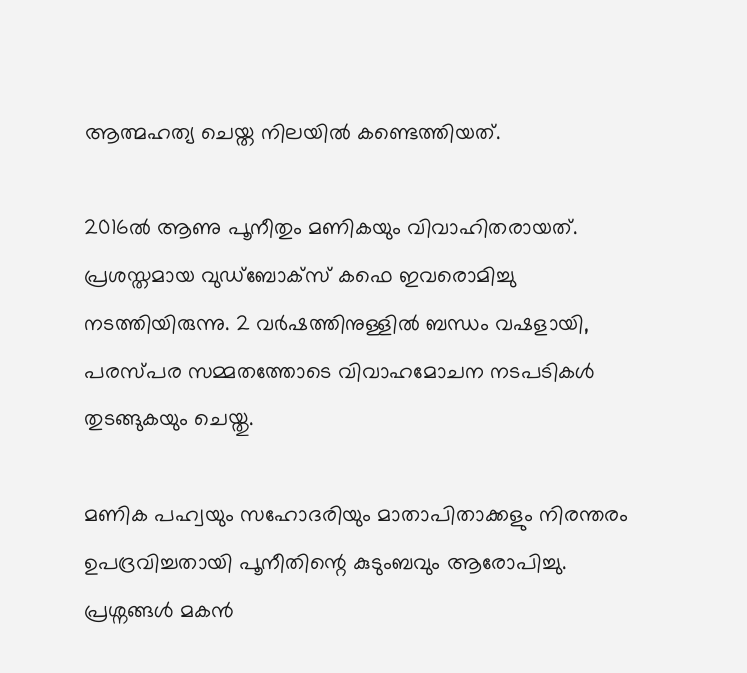ആത്മഹത്യ ചെയ്ത നിലയില്‍ കണ്ടെത്തിയത്.

2016ല്‍ ആണു പൂനീതും മണികയും വിവാഹിതരായത്. പ്രശസ്തമായ വുഡ്‌ബോക്‌സ് കഫെ ഇവരൊമിച്ചു നടത്തിയിരുന്നു. 2 വര്‍ഷത്തിനുള്ളില്‍ ബന്ധം വഷളായി, പരസ്പര സമ്മതത്തോടെ വിവാഹമോചന നടപടികള്‍ തുടങ്ങുകയും ചെയ്തു.

മണിക പഹ്വയും സഹോദരിയും മാതാപിതാക്കളും നിരന്തരം ഉപദ്രവിച്ചതായി പൂനീതിന്റെ കുടുംബവും ആരോപിച്ചു. പ്രശ്നങ്ങള്‍ മകന്‍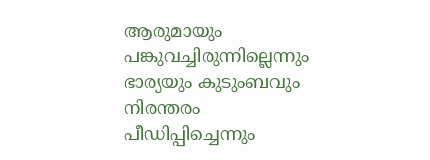ആരുമായും പങ്കുവച്ചിരുന്നില്ലെന്നും ഭാര്യയും കുടുംബവും നിരന്തരം പീഡിപ്പിച്ചെന്നും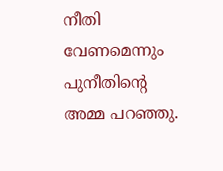നീതി വേണമെന്നും പുനീതിന്റെ അമ്മ പറഞ്ഞു.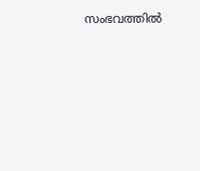സംഭവത്തില്‍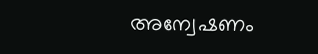അന്വേഷണം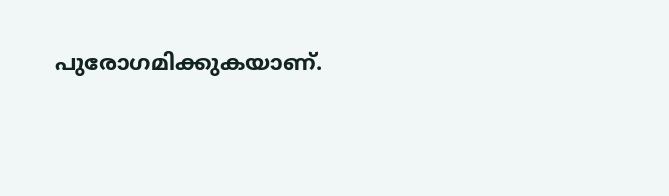പുരോഗമിക്കുകയാണ്.